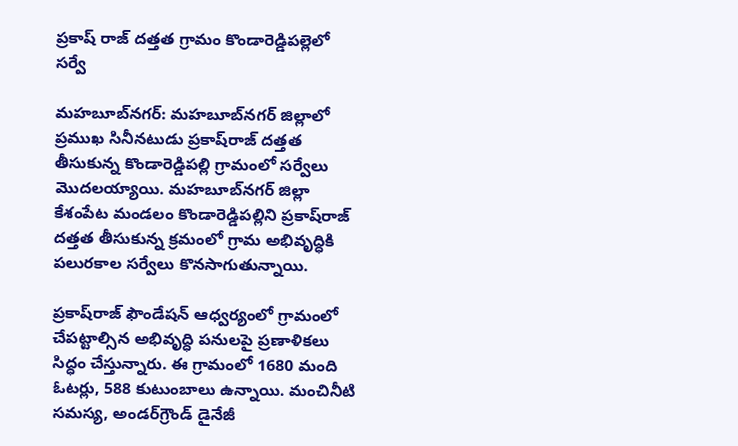ప్రకాష్ రాజ్ దత్తత గ్రామం కొండారెడ్డిపల్లెలో సర్వే

మహబూబ్‌నగర్: మహబూబ్‌నగర్ జిల్లాలో ప్రముఖ సినీనటుడు ప్రకాష్‌రాజ్ దత్తత తీసుకున్న కొండారెడ్డిపల్లి గ్రామంలో సర్వేలు మొదలయ్యాయి. మహబూబ్‌నగర్ జిల్లా కేశంపేట మండలం కొండారెడ్డిపల్లిని ప్రకాష్‌రాజ్ దత్తత తీసుకున్న క్రమంలో గ్రామ అభివృద్ధికి పలురకాల సర్వేలు కొనసాగుతున్నాయి.

ప్రకాష్‌రాజ్ ఫౌండేషన్ ఆధ్వర్యంలో గ్రామంలో చేపట్టాల్సిన అభివృద్ధి పనులపై ప్రణాళికలు సిద్ధం చేస్తున్నారు. ఈ గ్రామంలో 1680 మంది ఓటర్లు, 588 కుటుంబాలు ఉన్నాయి. మంచినీటి సమస్య, అండర్‌గ్రౌండ్ డైనేజీ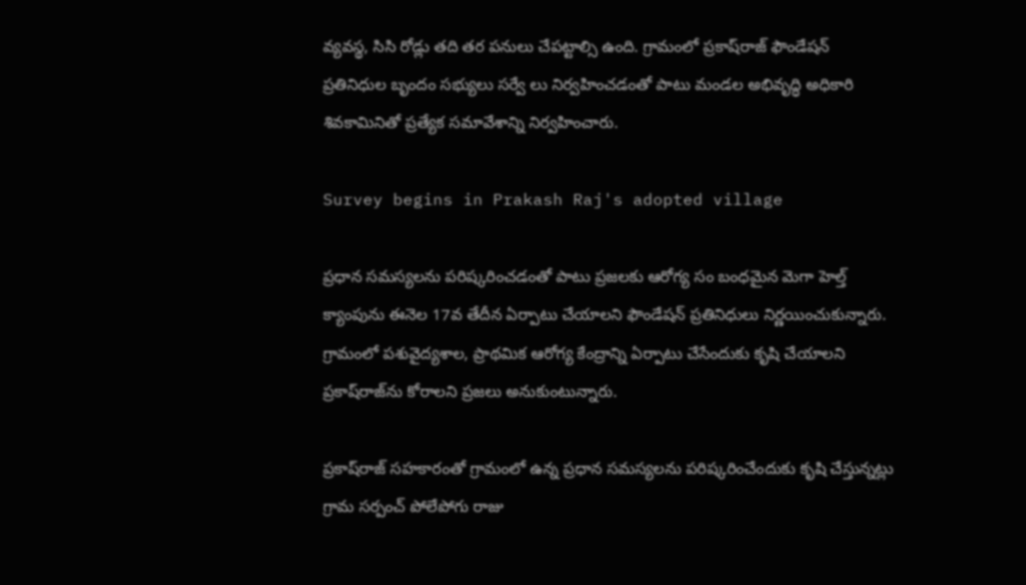వ్యవస్థ, సిసి రోడ్లు తది తర పనులు చేపట్టాల్సి ఉంది. గ్రామంలో ప్రకాష్‌రాజ్ ఫౌండేషన్ ప్రతినిధుల బృందం సభ్యులు సర్వే లు నిర్వహించడంతో పాటు మండల అభివృద్ధి అధికారి శివకామినితో ప్రత్యేక సమావేశాన్ని నిర్వహించారు.

Survey begins in Prakash Raj's adopted village

ప్రధాన సమస్యలను పరిష్కరించడంతో పాటు ప్రజలకు ఆరోగ్య సం బంధమైన మెగా హెల్త్ క్యాంపును ఈనెల 17వ తేదీన ఏర్పాటు చేయాలని ఫౌండేషన్ ప్రతినిధులు నిర్ణయించుకున్నారు. గ్రామంలో పశువైద్యశాల, ప్రాథమిక ఆరోగ్య కేంద్రాన్ని ఏర్పాటు చేసేందుకు కృషి చేయాలని ప్రకాష్‌రాజ్‌ను కోరాలని ప్రజలు అనుకుంటున్నారు.

ప్రకాష్‌రాజ్ సహకారంతో గ్రామంలో ఉన్న ప్రధాన సమస్యలను పరిష్కరించేందుకు కృషి చేస్తున్నట్లు గ్రామ సర్పంచ్ పోలేపోగు రాజు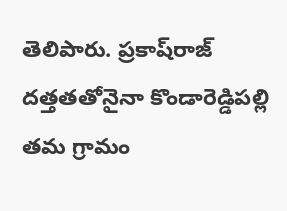తెలిపారు. ప్రకాష్‌రాజ్ దత్తతతోనైనా కొండారెడ్డిపల్లి తమ గ్రామం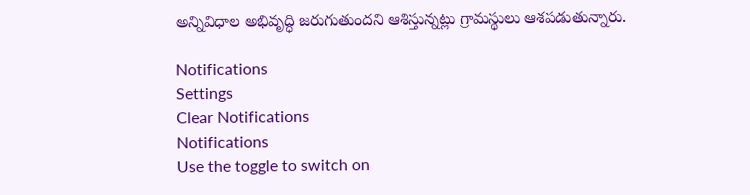అన్నివిధాల అభివృద్ధి జరుగుతుందని ఆశిస్తున్నట్లు గ్రామస్థులు ఆశపడుతున్నారు.

Notifications
Settings
Clear Notifications
Notifications
Use the toggle to switch on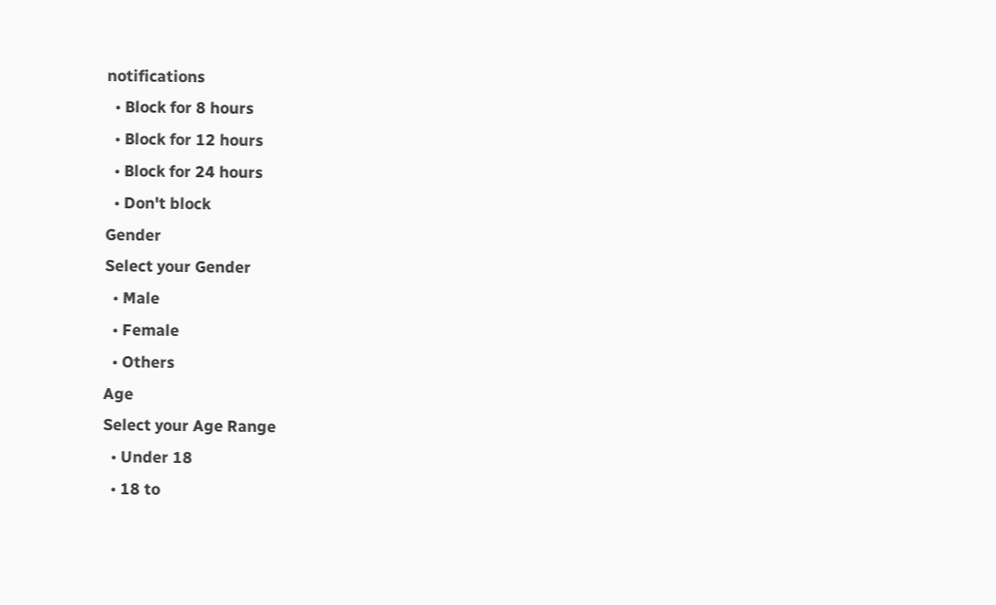notifications
  • Block for 8 hours
  • Block for 12 hours
  • Block for 24 hours
  • Don't block
Gender
Select your Gender
  • Male
  • Female
  • Others
Age
Select your Age Range
  • Under 18
  • 18 to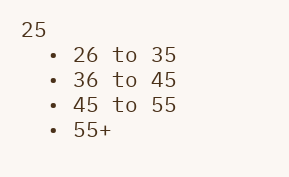25
  • 26 to 35
  • 36 to 45
  • 45 to 55
  • 55+